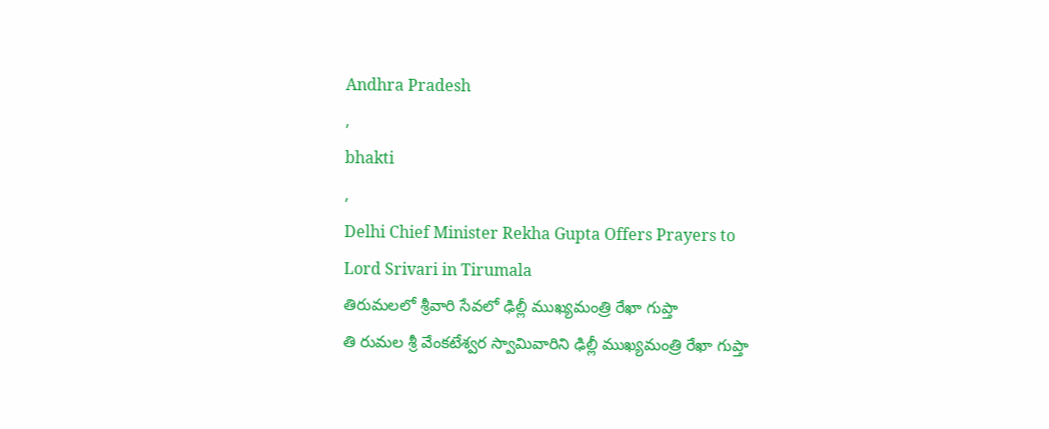Andhra Pradesh
,
bhakti
,
Delhi Chief Minister Rekha Gupta Offers Prayers to Lord Srivari in Tirumala
తిరుమలలో శ్రీవారి సేవలో ఢిల్లీ ముఖ్యమంత్రి రేఖా గుప్తా
తి రుమల శ్రీ వేంకటేశ్వర స్వామివారిని ఢిల్లీ ముఖ్యమంత్రి రేఖా గుప్తా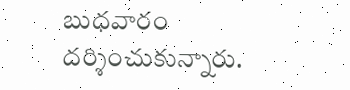బుధవారం దర్శించుకున్నారు.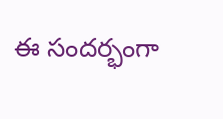ఈ సందర్భంగా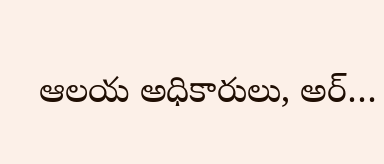ఆలయ అధికారులు, అర్…